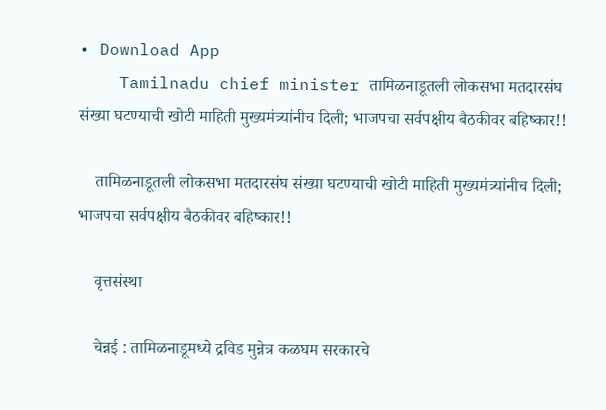• Download App
    Tamilnadu chief minister तामिळनाडूतली लोकसभा मतदारसंघ संख्या घटण्याची खोटी माहिती मुख्यमंत्र्यांनीच दिली; भाजपचा सर्वपक्षीय बैठकीवर बहिष्कार!!

    तामिळनाडूतली लोकसभा मतदारसंघ संख्या घटण्याची खोटी माहिती मुख्यमंत्र्यांनीच दिली; भाजपचा सर्वपक्षीय बैठकीवर बहिष्कार!!

    वृत्तसंस्था

    चेन्नई : तामिळनाडूमध्ये द्रविड मुन्नेत्र कळघम सरकारचे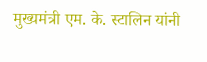मुख्यमंत्री एम. के. स्टालिन यांनी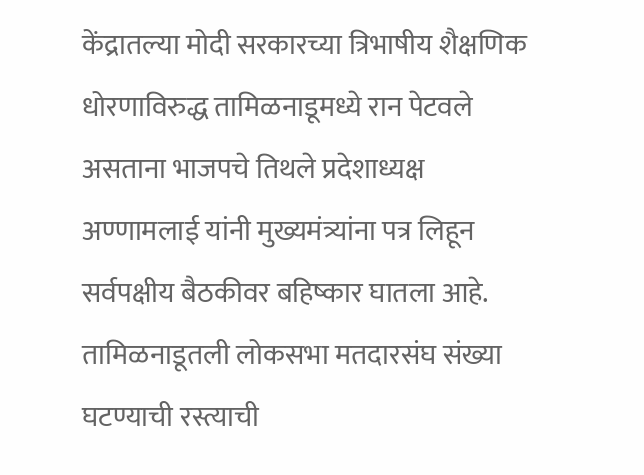केंद्रातल्या मोदी सरकारच्या त्रिभाषीय शैक्षणिक धोरणाविरुद्ध तामिळनाडूमध्ये रान पेटवले असताना भाजपचे तिथले प्रदेशाध्यक्ष अण्णामलाई यांनी मुख्यमंत्र्यांना पत्र लिहून सर्वपक्षीय बैठकीवर बहिष्कार घातला आहे. तामिळनाडूतली लोकसभा मतदारसंघ संख्या घटण्याची रस्त्याची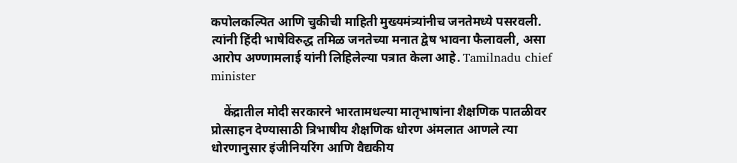कपोलकल्पित आणि चुकीची माहिती मुख्यमंत्र्यांनीच जनतेमध्ये पसरवली. त्यांनी हिंदी भाषेविरुद्ध तमिळ जनतेच्या मनात द्वेष भावना फैलावली, असा आरोप अण्णामलाई यांनी लिहिलेल्या पत्रात केला आहे. Tamilnadu chief minister

    केंद्रातील मोदी सरकारने भारतामधल्या मातृभाषांना शैक्षणिक पातळीवर प्रोत्साहन देण्यासाठी त्रिभाषीय शैक्षणिक धोरण अंमलात आणले त्या धोरणानुसार इंजीनियरिंग आणि वैद्यकीय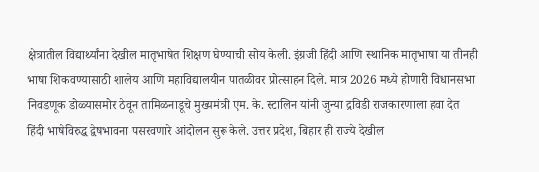क्षेत्रातील विद्यार्थ्यांना देखील मातृभाषेत शिक्षण घेण्याची सोय केली. इंग्रजी हिंदी आणि स्थानिक मातृभाषा या तीनही भाषा शिकवण्यासाठी शालेय आणि महाविद्यालयीन पातळीवर प्रोत्साहन दिले. मात्र 2026 मध्ये होणारी विधानसभा निवडणूक डोळ्यासमोर ठेवून तामिळनाडूचे मुख्यमंत्री एम. के. स्टालिन यांनी जुन्या द्रविडी राजकारणाला हवा देत हिंदी भाषेविरुद्ध द्वेषभावना पसरवणारे आंदोलन सुरू केले. उत्तर प्रदेश, बिहार ही राज्ये देखील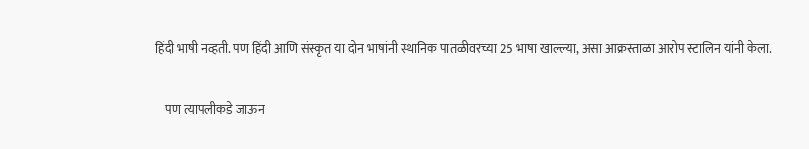हिंदी भाषी नव्हती. पण हिंदी आणि संस्कृत या दोन भाषांनी स्थानिक पातळीवरच्या 25 भाषा खाल्ल्या, असा आक्रस्ताळा आरोप स्टालिन यांनी केला.

    पण त्यापलीकडे जाऊन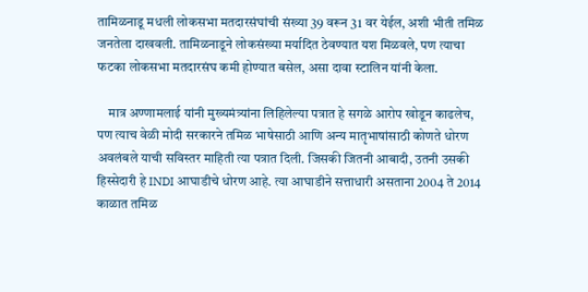तामिळनाडू मधली लोकसभा मतदारसंघांची संख्या 39 वरून 31 वर येईल, अशी भीती तमिळ जनतेला दाखवली. तामिळनाडूने लोकसंख्या मर्यादित ठेवण्यात यश मिळवले, पण त्याचा फटका लोकसभा मतदारसंघ कमी होण्यात बसेल, असा दावा स्टालिन यांनी केला.

    मात्र अण्णामलाई यांनी मुख्यमंत्र्यांना लिहिलेल्या पत्रात हे सगळे आरोप खोडून काढलेच, पण त्याच वेळी मोदी सरकारने तमिळ भाषेसाठी आणि अन्य मातृभाषांसाठी कोणते धोरण अवलंबले याची सविस्तर माहिती त्या पत्रात दिली. जिसकी जितनी आबादी, उतनी उसकी हिस्सेदारी हे INDI आघाडीचे धोरण आहे. त्या आघाडीने सत्ताधारी असताना 2004 ते 2014 काळात तमिळ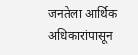जनतेला आर्थिक अधिकारांपासून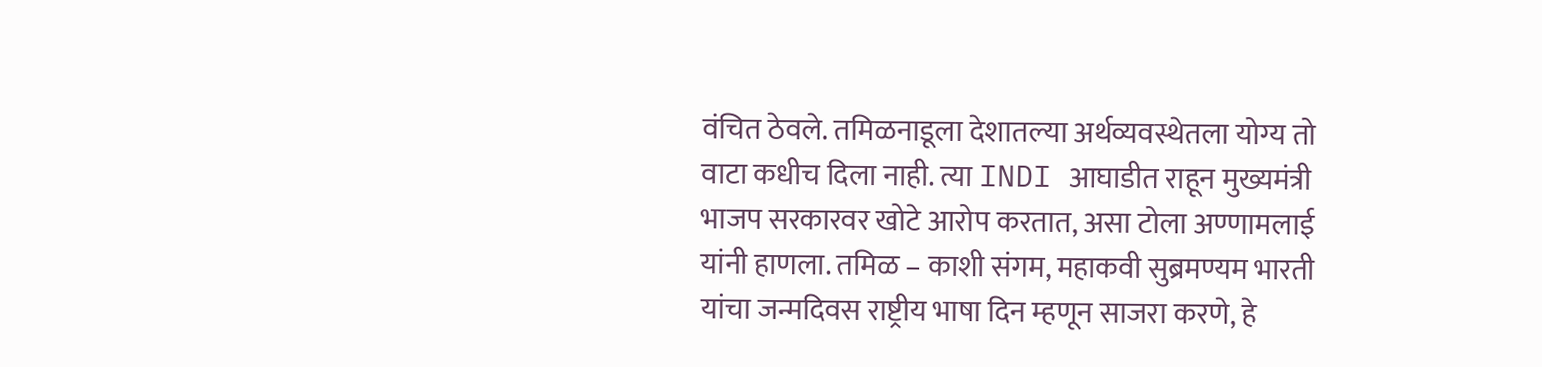वंचित ठेवले. तमिळनाडूला देशातल्या अर्थव्यवस्थेतला योग्य तो वाटा कधीच दिला नाही. त्या INDI आघाडीत राहून मुख्यमंत्री भाजप सरकारवर खोटे आरोप करतात, असा टोला अण्णामलाई यांनी हाणला. तमिळ – काशी संगम, महाकवी सुब्रमण्यम भारती यांचा जन्मदिवस राष्ट्रीय भाषा दिन म्हणून साजरा करणे, हे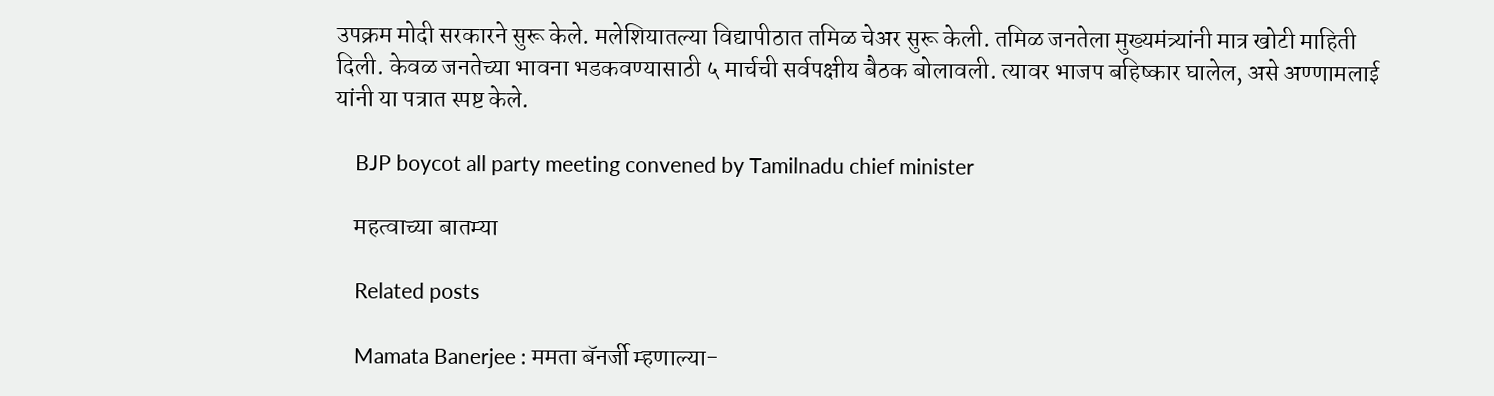उपक्रम मोदी सरकारने सुरू केले. मलेशियातल्या विद्यापीठात तमिळ चेअर सुरू केली. तमिळ जनतेला मुख्यमंत्र्यांनी मात्र खोटी माहिती दिली. केवळ जनतेच्या भावना भडकवण्यासाठी ५ मार्चची सर्वपक्षीय बैठक बोलावली. त्यावर भाजप बहिष्कार घालेल, असे अण्णामलाई यांनी या पत्रात स्पष्ट केले.

    BJP boycot all party meeting convened by Tamilnadu chief minister

    महत्वाच्या बातम्या

    Related posts

    Mamata Banerjee : ममता बॅनर्जी म्हणाल्या-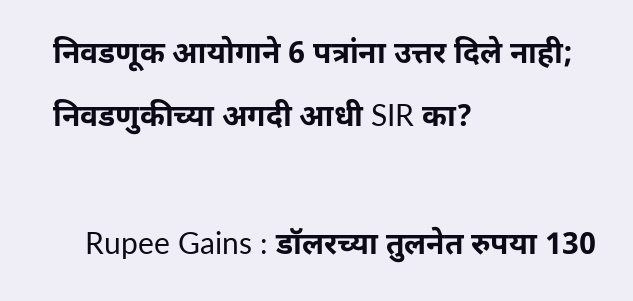निवडणूक आयोगाने 6 पत्रांना उत्तर दिले नाही; निवडणुकीच्या अगदी आधी SIR का?

    Rupee Gains : डॉलरच्या तुलनेत रुपया 130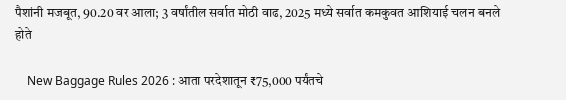पैशांनी मजबूत, 90.20 वर आला; 3 वर्षांतील सर्वात मोठी वाढ, 2025 मध्ये सर्वात कमकुवत आशियाई चलन बनले होते

    New Baggage Rules 2026 : आता परदेशातून ₹75,000 पर्यंतचे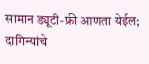सामान ड्यूटी-फ्री आणता येईल; दागिन्यांचे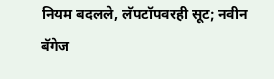नियम बदलले, लॅपटॉपवरही सूट; नवीन बॅगेज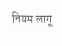नियम लागू